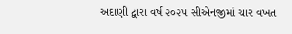અદાણી દ્વારા વર્ષ ૨૦૨૫ સીએનજીમાં ચાર વખત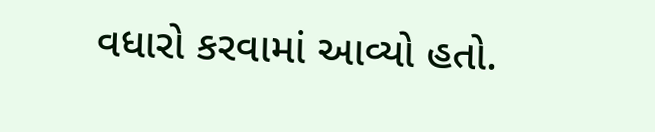વધારો કરવામાં આવ્યો હતો.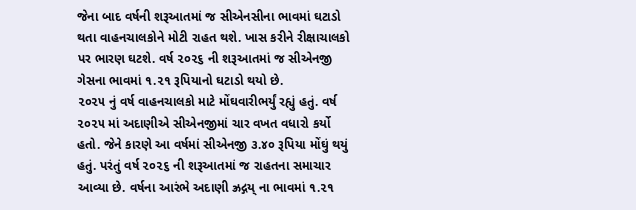જેના બાદ વર્ષની શરૂઆતમાં જ સીએનસીના ભાવમાં ઘટાડો થતા વાહનચાલકોને મોટી રાહત થશે. ખાસ કરીને રીક્ષાચાલકો પર ભારણ ઘટશે. વર્ષ ૨૦૨૬ ની શરૂઆતમાં જ સીએનજી ગેસના ભાવમાં ૧.૨૧ રૂપિયાનો ઘટાડો થયો છે.
૨૦૨૫ નું વર્ષ વાહનચાલકો માટે મોંઘવારીભર્યું રહ્યું હતું. વર્ષ ૨૦૨૫ માં અદાણીએ સીએનજીમાં ચાર વખત વધારો કર્યો હતો. જેને કારણે આ વર્ષમાં સીએનજી ૩.૪૦ રૂપિયા મોંઘું થયું હતું. પરંતું વર્ષ ૨૦૨૬ ની શરૂઆતમાં જ રાહતના સમાચાર આવ્યા છે. વર્ષના આરંભે અદાણી ઝ્રદ્ગય્ ના ભાવમાં ૧.૨૧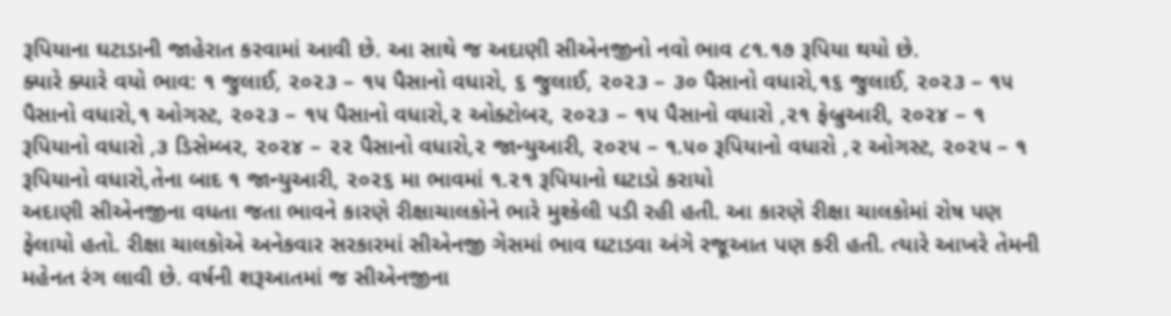રૂપિયાના ઘટાડાની જાહેરાત કરવામાં આવી છે. આ સાથે જ અદાણી સીએનજીનો નવો ભાવ ૮૧.૧૭ રૂપિયા થયો છે.
ક્યારે ક્યારે વયો ભાવ: ૧ જુલાઈ, ૨૦૨૩ – ૧૫ પૈસાનો વધારો, ૬ જુલાઈ, ૨૦૨૩ – ૩૦ પૈસાનો વધારો,૧૬ જુલાઈ, ૨૦૨૩ – ૧૫ પૈસાનો વધારો,૧ ઓગસ્ટ, ૨૦૨૩ – ૧૫ પૈસાનો વધારો,૨ ઓક્ટોબર, ૨૦૨૩ – ૧૫ પૈસાનો વધારો ,૨૧ ફેબ્રુઆરી, ૨૦૨૪ – ૧ રૂપિયાનો વધારો ,૩ ડિસેમ્બર, ૨૦૨૪ – ૨૨ પૈસાનો વધારો,૨ જાન્યુઆરી, ૨૦૨૫ – ૧.૫૦ રૂપિયાનો વધારો ,૨ ઓગસ્ટ, ૨૦૨૫ – ૧ રૂપિયાનો વધારો,તેના બાદ ૧ જાન્યુઆરી, ૨૦૨૬ મા ભાવમાં ૧.૨૧ રૂપિયાનો ઘટાડો કરાયો
અદાણી સીએનજીના વધતા જતા ભાવને કારણે રીક્ષાચાલકોને ભારે મુશ્કેલી પડી રહી હતી. આ કારણે રીક્ષા ચાલકોમાં રોષ પણ ફેલાયો હતો. રીક્ષા ચાલકોએ અનેકવાર સરકારમાં સીએનજી ગેસમાં ભાવ ઘટાડવા અંગે રજૂઆત પણ કરી હતી. ત્યારે આખરે તેમની મહેનત રંગ લાવી છે. વર્ષની શરૂઆતમાં જ સીએનજીના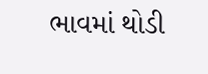ભાવમાં થોડી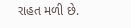રાહત મળી છે.